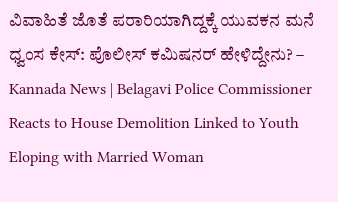ವಿವಾಹಿತೆ ಜೊತೆ ಪರಾರಿಯಾಗಿದ್ದಕ್ಕೆ ಯುವಕನ ಮನೆ ಧ್ವಂಸ ಕೇಸ್: ಪೊಲೀಸ್ ಕಮಿಷನರ್ ಹೇಳಿದ್ದೇನು? – Kannada News | Belagavi Police Commissioner Reacts to House Demolition Linked to Youth Eloping with Married Woman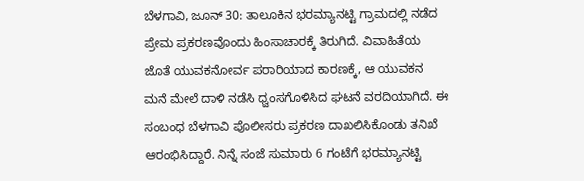ಬೆಳಗಾವಿ, ಜೂನ್ 30: ತಾಲೂಕಿನ ಭರಮ್ಯಾನಟ್ಟಿ ಗ್ರಾಮದಲ್ಲಿ ನಡೆದ ಪ್ರೇಮ ಪ್ರಕರಣವೊಂದು ಹಿಂಸಾಚಾರಕ್ಕೆ ತಿರುಗಿದೆ. ವಿವಾಹಿತೆಯ ಜೊತೆ ಯುವಕನೋರ್ವ ಪರಾರಿಯಾದ ಕಾರಣಕ್ಕೆ, ಆ ಯುವಕನ ಮನೆ ಮೇಲೆ ದಾಳಿ ನಡೆಸಿ ಧ್ವಂಸಗೊಳಿಸಿದ ಘಟನೆ ವರದಿಯಾಗಿದೆ. ಈ ಸಂಬಂಧ ಬೆಳಗಾವಿ ಪೊಲೀಸರು ಪ್ರಕರಣ ದಾಖಲಿಸಿಕೊಂಡು ತನಿಖೆ ಆರಂಭಿಸಿದ್ದಾರೆ. ನಿನ್ನೆ ಸಂಜೆ ಸುಮಾರು 6 ಗಂಟೆಗೆ ಭರಮ್ಯಾನಟ್ಟಿ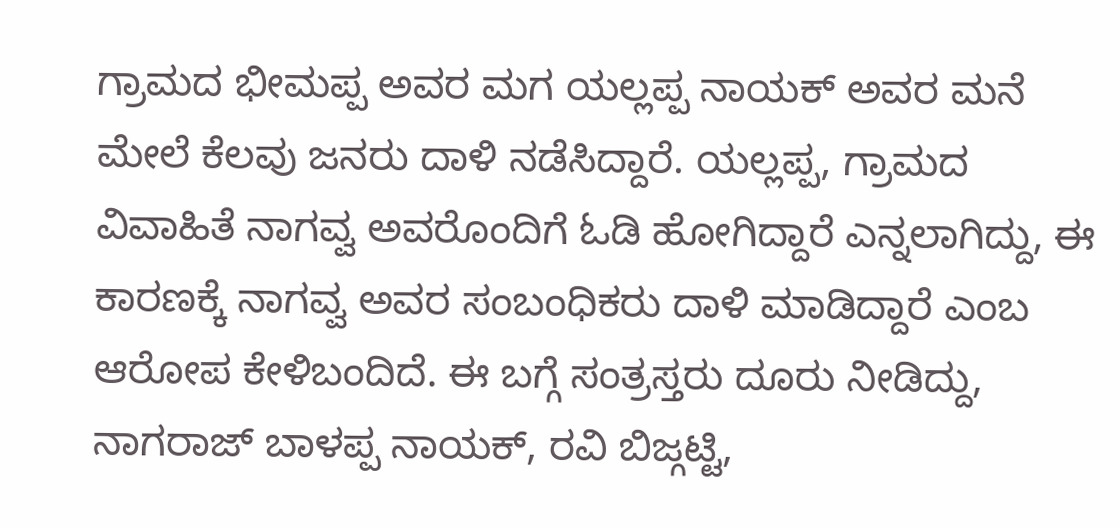ಗ್ರಾಮದ ಭೀಮಪ್ಪ ಅವರ ಮಗ ಯಲ್ಲಪ್ಪ ನಾಯಕ್ ಅವರ ಮನೆ ಮೇಲೆ ಕೆಲವು ಜನರು ದಾಳಿ ನಡೆಸಿದ್ದಾರೆ. ಯಲ್ಲಪ್ಪ, ಗ್ರಾಮದ ವಿವಾಹಿತೆ ನಾಗವ್ವ ಅವರೊಂದಿಗೆ ಓಡಿ ಹೋಗಿದ್ದಾರೆ ಎನ್ನಲಾಗಿದ್ದು, ಈ ಕಾರಣಕ್ಕೆ ನಾಗವ್ವ ಅವರ ಸಂಬಂಧಿಕರು ದಾಳಿ ಮಾಡಿದ್ದಾರೆ ಎಂಬ ಆರೋಪ ಕೇಳಿಬಂದಿದೆ. ಈ ಬಗ್ಗೆ ಸಂತ್ರಸ್ತರು ದೂರು ನೀಡಿದ್ದು, ನಾಗರಾಜ್ ಬಾಳಪ್ಪ ನಾಯಕ್, ರವಿ ಬಿಜ್ಗಟ್ಟಿ,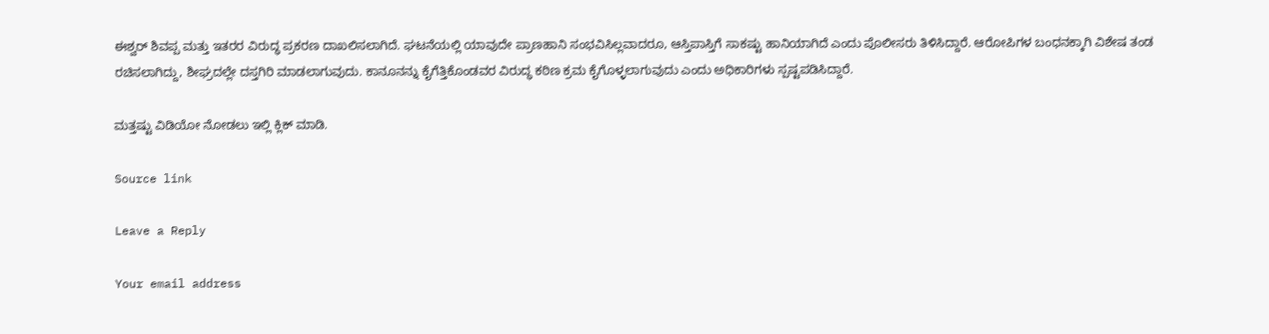ಈಶ್ವರ್ ಶಿವಪ್ಪ ಮತ್ತು ಇತರರ ವಿರುದ್ಧ ಪ್ರಕರಣ ದಾಖಲಿಸಲಾಗಿದೆ. ಘಟನೆಯಲ್ಲಿ ಯಾವುದೇ ಪ್ರಾಣಹಾನಿ ಸಂಭವಿಸಿಲ್ಲವಾದರೂ, ಆಸ್ತಿಪಾಸ್ತಿಗೆ ಸಾಕಷ್ಟು ಹಾನಿಯಾಗಿದೆ ಎಂದು ಪೊಲೀಸರು ತಿಳಿಸಿದ್ದಾರೆ. ಆರೋಪಿಗಳ ಬಂಧನಕ್ಕಾಗಿ ವಿಶೇಷ ತಂಡ ರಚಿಸಲಾಗಿದ್ದು, ಶೀಘ್ರದಲ್ಲೇ ದಸ್ತಗಿರಿ ಮಾಡಲಾಗುವುದು. ಕಾನೂನನ್ನು ಕೈಗೆತ್ತಿಕೊಂಡವರ ವಿರುದ್ಧ ಕಠಿಣ ಕ್ರಮ ಕೈಗೊಳ್ಳಲಾಗುವುದು ಎಂದು ಅಧಿಕಾರಿಗಳು ಸ್ಪಷ್ಟಪಡಿಸಿದ್ದಾರೆ.

ಮತ್ತಷ್ಟು ವಿಡಿಯೋ ನೋಡಲು ಇಲ್ಲಿ ಕ್ಲಿಕ್ ಮಾಡಿ.

Source link

Leave a Reply

Your email address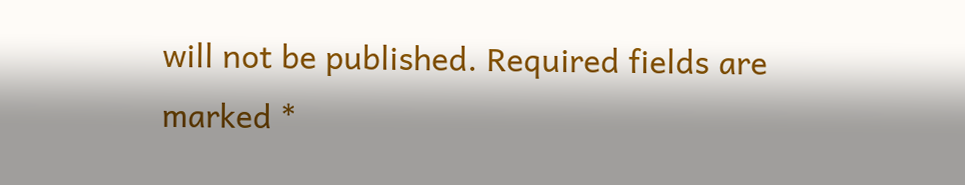will not be published. Required fields are marked *